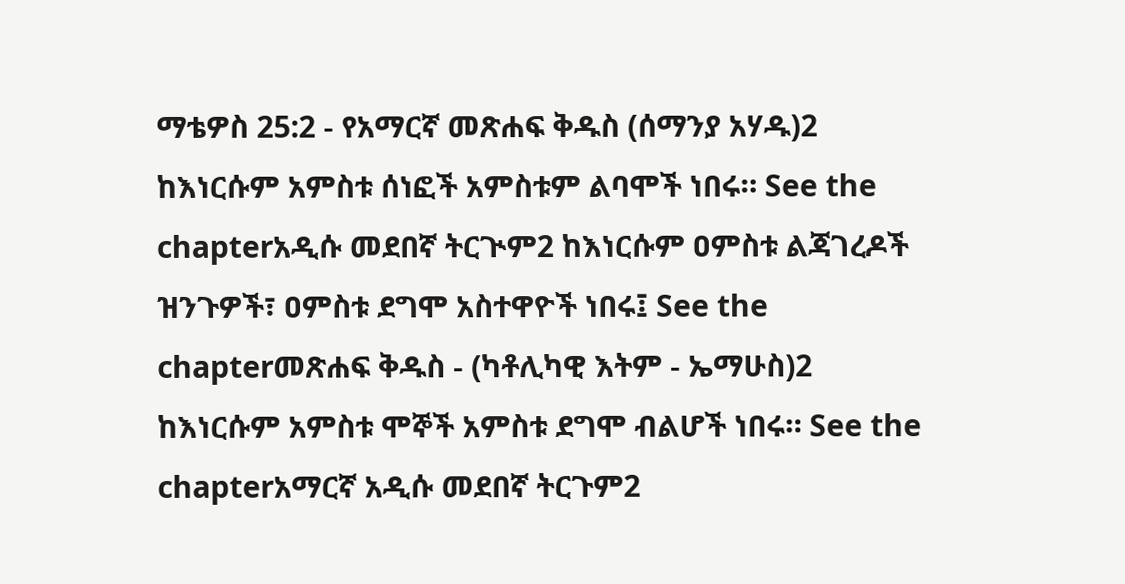ማቴዎስ 25:2 - የአማርኛ መጽሐፍ ቅዱስ (ሰማንያ አሃዱ)2 ከእነርሱም አምስቱ ሰነፎች አምስቱም ልባሞች ነበሩ። See the chapterአዲሱ መደበኛ ትርጒም2 ከእነርሱም ዐምስቱ ልጃገረዶች ዝንጉዎች፣ ዐምስቱ ደግሞ አስተዋዮች ነበሩ፤ See the chapterመጽሐፍ ቅዱስ - (ካቶሊካዊ እትም - ኤማሁስ)2 ከእነርሱም አምስቱ ሞኞች አምስቱ ደግሞ ብልሆች ነበሩ። See the chapterአማርኛ አዲሱ መደበኛ ትርጉም2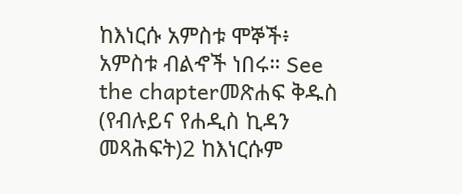ከእነርሱ አምስቱ ሞኞች፥ አምስቱ ብልኆች ነበሩ። See the chapterመጽሐፍ ቅዱስ (የብሉይና የሐዲስ ኪዳን መጻሕፍት)2 ከእነርሱም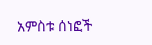አምስቱ ሰነፎች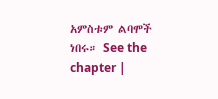አምስቱም ልባሞች ነበሩ። See the chapter |